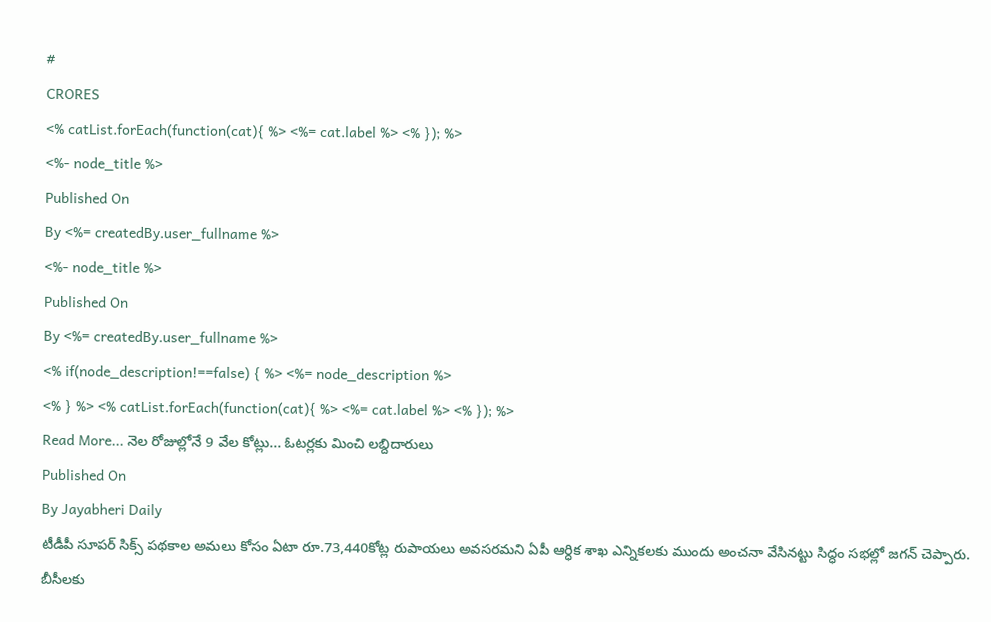#
CRORES
<% catList.forEach(function(cat){ %> <%= cat.label %> <% }); %>
<%- node_title %>
Published On
By <%= createdBy.user_fullname %>
<%- node_title %>
Published On
By <%= createdBy.user_fullname %>
<% if(node_description!==false) { %> <%= node_description %>
<% } %> <% catList.forEach(function(cat){ %> <%= cat.label %> <% }); %>
Read More... నెల రోజుల్లోనే 9 వేల కోట్లు... ఓటర్లకు మించి లబ్దిదారులు
Published On
By Jayabheri Daily
టీడీపీ సూపర్ సిక్స్ పథకాల అమలు కోసం ఏటా రూ.73,440కోట్ల రుపాయలు అవసరమని ఏపీ ఆర్ధిక శాఖ ఎన్నికలకు ముందు అంచనా వేసినట్టు సిద్ధం సభల్లో జగన్ చెప్పారు. బీసీలకు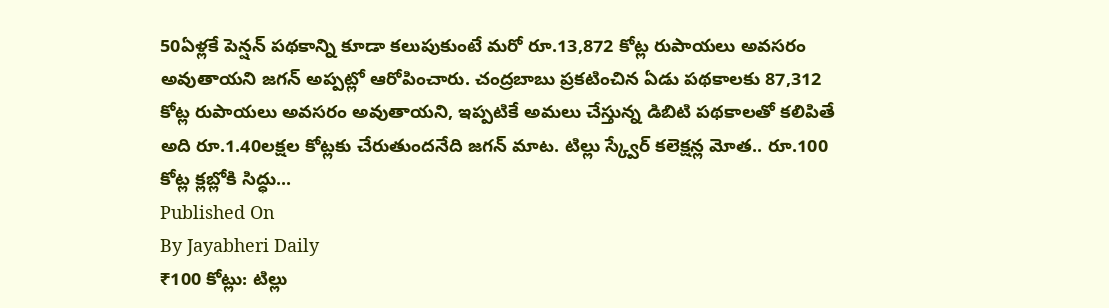50ఏళ్లకే పెన్షన్ పథకాన్ని కూడా కలుపుకుంటే మరో రూ.13,872 కోట్ల రుపాయలు అవసరం అవుతాయని జగన్ అప్పట్లో ఆరోపించారు. చంద్రబాబు ప్రకటించిన ఏడు పథకాలకు 87,312 కోట్ల రుపాయలు అవసరం అవుతాయని, ఇప్పటికే అమలు చేస్తున్న డిబిటి పథకాలతో కలిపితే అది రూ.1.40లక్షల కోట్లకు చేరుతుందనేది జగన్ మాట. టిల్లు స్క్వేర్ కలెక్షన్ల మోత.. రూ.100 కోట్ల క్లబ్లోకి సిద్ధు...
Published On
By Jayabheri Daily
₹100 కోట్లు: టిల్లు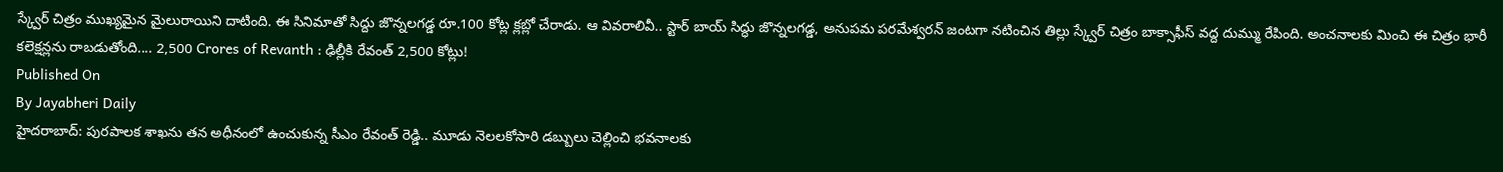స్క్వేర్ చిత్రం ముఖ్యమైన మైలురాయిని దాటింది. ఈ సినిమాతో సిద్దు జొన్నలగడ్డ రూ.100 కోట్ల క్లబ్లో చేరాడు. ఆ వివరాలివీ.. స్టార్ బాయ్ సిద్ధు జొన్నలగడ్డ, అనుపమ పరమేశ్వరన్ జంటగా నటించిన తిల్లు స్క్వేర్ చిత్రం బాక్సాఫీస్ వద్ద దుమ్ము రేపింది. అంచనాలకు మించి ఈ చిత్రం భారీ కలెక్షన్లను రాబడుతోంది.... 2,500 Crores of Revanth : ఢిల్లీకి రేవంత్ 2,500 కోట్లు!
Published On
By Jayabheri Daily
హైదరాబాద్: పురపాలక శాఖను తన అధీనంలో ఉంచుకున్న సీఎం రేవంత్ రెడ్డి.. మూడు నెలలకోసారి డబ్బులు చెల్లించి భవనాలకు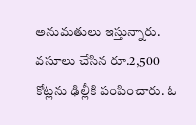అనుమతులు ఇస్తున్నారు. వసూలు చేసిన రూ.2,500 కోట్లను ఢిల్లీకి పంపించారు. ఓ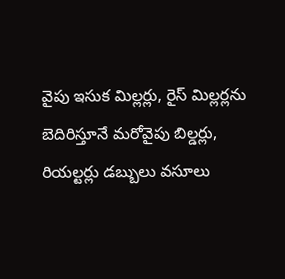వైపు ఇసుక మిల్లర్లు, రైస్ మిల్లర్లను బెదిరిస్తూనే మరోవైపు బిల్డర్లు, రియల్టర్లు డబ్బులు వసూలు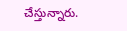చేస్తున్నారు.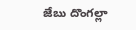జేబు దొంగల్లా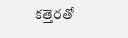కత్తెరతో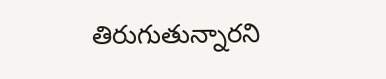తిరుగుతున్నారని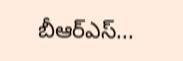బీఆర్ఎస్...